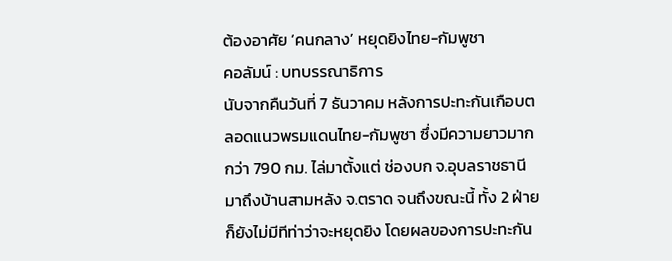ต้องอาศัย ‘คนกลาง’ หยุดยิงไทย-กัมพูชา
คอลัมน์ : บทบรรณาธิการ
นับจากคืนวันที่ 7 ธันวาคม หลังการปะทะกันเกือบตลอดแนวพรมแดนไทย-กัมพูชา ซึ่งมีความยาวมากกว่า 790 กม. ไล่มาตั้งแต่ ช่องบก จ.อุบลราชธานี มาถึงบ้านสามหลัง จ.ตราด จนถึงขณะนี้ ทั้ง 2 ฝ่ายก็ยังไม่มีทีท่าว่าจะหยุดยิง โดยผลของการปะทะกัน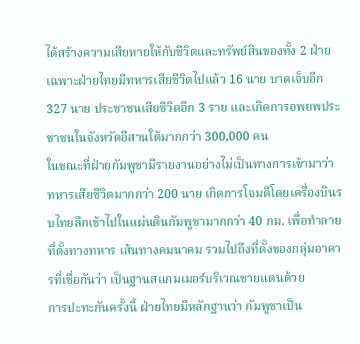ได้สร้างความเสียหายให้กับชีวิตและทรัพย์สินของทั้ง 2 ฝ่าย เฉพาะฝ่ายไทยมีทหารเสียชีวิตไปแล้ว 16 นาย บาดเจ็บอีก 327 นาย ประชาชนเสียชีวิตอีก 3 ราย และเกิดการอพยพประชาชนในจังหวัดอีสานใต้มากกว่า 300,000 คน
ในขณะที่ฝ่ายกัมพูชามีรายงานอย่างไม่เป็นทางการเข้ามาว่า ทหารเสียชีวิตมากกว่า 200 นาย เกิดการโจมตีโดยเครื่องบินรบไทยลึกเข้าไปในแผ่นดินกัมพูชามากกว่า 40 กม. เพื่อทำลายที่ตั้งทางทหาร เส้นทางคมนาคม รวมไปถึงที่ตั้งของกลุ่มอาคารที่เชื่อกันว่า เป็นฐานสแกมเมอร์บริเวณชายแดนด้วย
การปะทะกันครั้งนี้ ฝ่ายไทยมีหลักฐานว่า กัมพูชาเป็น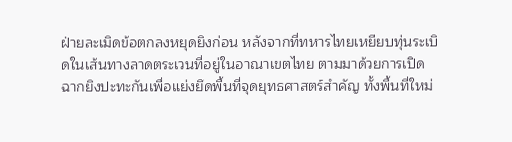ฝ่ายละเมิดข้อตกลงหยุดยิงก่อน หลังจากที่ทหารไทยเหยียบทุ่นระเบิดในเส้นทางลาดตระเวนที่อยู่ในอาณาเขตไทย ตามมาด้วยการเปิดฉากยิงปะทะกันเพื่อแย่งยึดพื้นที่จุดยุทธศาสตร์สำคัญ ทั้งพื้นที่ใหม่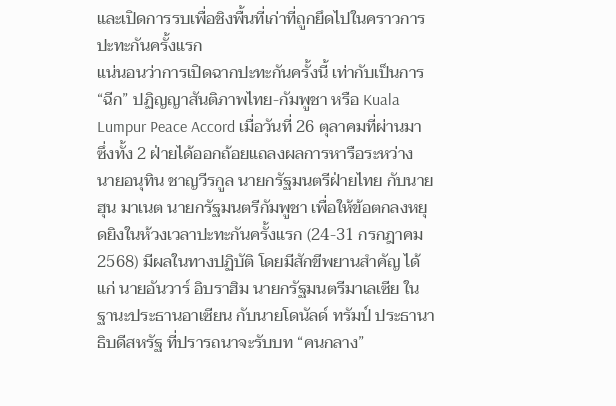และเปิดการรบเพื่อชิงพื้นที่เก่าที่ถูกยึดไปในคราวการปะทะกันครั้งแรก
แน่นอนว่าการเปิดฉากปะทะกันครั้งนี้ เท่ากับเป็นการ “ฉีก” ปฏิญญาสันติภาพไทย-กัมพูชา หรือ Kuala Lumpur Peace Accord เมื่อวันที่ 26 ตุลาคมที่ผ่านมา ซึ่งทั้ง 2 ฝ่ายได้ออกถ้อยแถลงผลการหารือระหว่าง นายอนุทิน ชาญวีรกูล นายกรัฐมนตรีฝ่ายไทย กับนายฮุน มาเนต นายกรัฐมนตรีกัมพูชา เพื่อให้ข้อตกลงหยุดยิงในห้วงเวลาปะทะกันครั้งแรก (24-31 กรกฎาคม 2568) มีผลในทางปฏิบัติ โดยมีสักขีพยานสำคัญ ได้แก่ นายอันวาร์ อิบราฮิม นายกรัฐมนตรีมาเลเซีย ในฐานะประธานอาเซียน กับนายโดนัลด์ ทรัมป์ ประธานาธิบดีสหรัฐ ที่ปรารถนาจะรับบท “คนกลาง”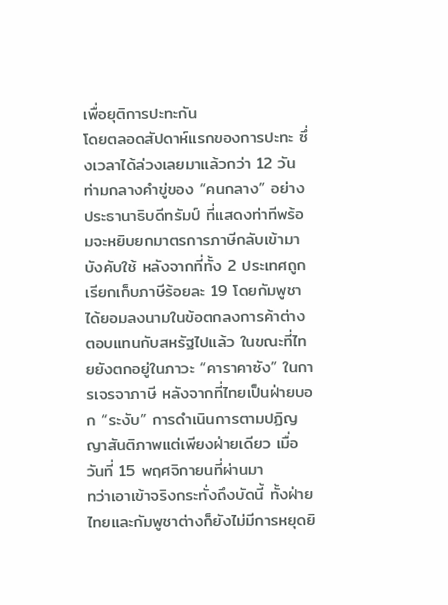เพื่อยุติการปะทะกัน
โดยตลอดสัปดาห์แรกของการปะทะ ซึ่งเวลาได้ล่วงเลยมาแล้วกว่า 12 วัน ท่ามกลางคำขู่ของ “คนกลาง” อย่างประธานาธิบดีทรัมป์ ที่แสดงท่าทีพร้อมจะหยิบยกมาตรการภาษีกลับเข้ามาบังคับใช้ หลังจากที่ทั้ง 2 ประเทศถูกเรียกเก็บภาษีร้อยละ 19 โดยกัมพูชาได้ยอมลงนามในข้อตกลงการค้าต่างตอบแทนกับสหรัฐไปแล้ว ในขณะที่ไทยยังตกอยู่ในภาวะ “คาราคาซัง” ในการเจรจาภาษี หลังจากที่ไทยเป็นฝ่ายบอก “ระงับ” การดำเนินการตามปฏิญญาสันติภาพแต่เพียงฝ่ายเดียว เมื่อวันที่ 15 พฤศจิกายนที่ผ่านมา
ทว่าเอาเข้าจริงกระทั่งถึงบัดนี้ ทั้งฝ่ายไทยและกัมพูชาต่างก็ยังไม่มีการหยุดยิ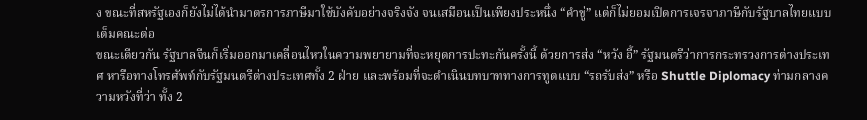ง ขณะที่สหรัฐเองก็ยังไม่ได้นำมาตรการภาษีมาใช้บังคับอย่างจริงจัง จนเสมือนเป็นเพียงประหนึ่ง “คำขู่” แต่ก็ไม่ยอมเปิดการเจรจาภาษีกับรัฐบาลไทยแบบเต็มคณะต่อ
ขณะเดียวกัน รัฐบาลจีนก็เริ่มออกมาเคลื่อนไหวในความพยายามที่จะหยุดการปะทะกันครั้งนี้ ด้วยการส่ง “หวัง อี้” รัฐมนตรีว่าการกระทรวงการต่างประเทศ หารือทางโทรศัพท์กับรัฐมนตรีต่างประเทศทั้ง 2 ฝ่าย และพร้อมที่จะดำเนินบทบาททางการทูตแบบ “รถรับส่ง” หรือ Shuttle Diplomacy ท่ามกลางความหวังที่ว่า ทั้ง 2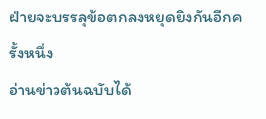ฝ่ายจะบรรลุข้อตกลงหยุดยิงกันอีกครั้งหนึ่ง
อ่านข่าวต้นฉบับได้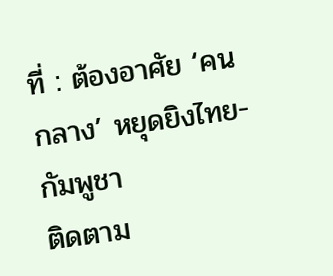ที่ : ต้องอาศัย ‘คนกลาง’ หยุดยิงไทย-กัมพูชา
ติดตาม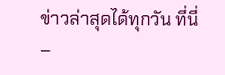ข่าวล่าสุดได้ทุกวัน ที่นี่
–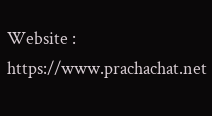Website : https://www.prachachat.net